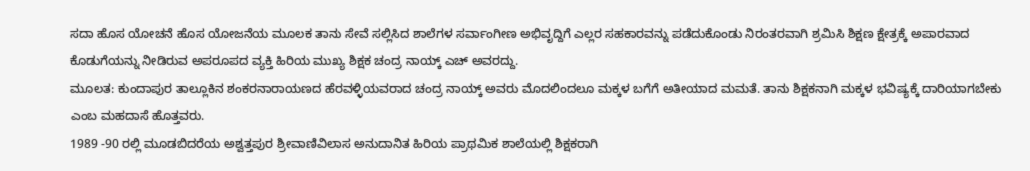ಸದಾ ಹೊಸ ಯೋಚನೆ ಹೊಸ ಯೋಜನೆಯ ಮೂಲಕ ತಾನು ಸೇವೆ ಸಲ್ಲಿಸಿದ ಶಾಲೆಗಳ ಸರ್ವಾಂಗೀಣ ಅಭಿವೃದ್ದಿಗೆ ಎಲ್ಲರ ಸಹಕಾರವನ್ನು ಪಡೆದುಕೊಂಡು ನಿರಂತರವಾಗಿ ಶ್ರಮಿಸಿ ಶಿಕ್ಷಣ ಕ್ಷೇತ್ರಕ್ಕೆ ಅಪಾರವಾದ ಕೊಡುಗೆಯನ್ನು ನೀಡಿರುವ ಅಪರೂಪದ ವ್ಯಕ್ತಿ ಹಿರಿಯ ಮುಖ್ಯ ಶಿಕ್ಷಕ ಚಂದ್ರ ನಾಯ್ಕ್ ಎಚ್ ಅವರದ್ದು.
ಮೂಲತ: ಕುಂದಾಪುರ ತಾಲ್ಲೂಕಿನ ಶಂಕರನಾರಾಯಣದ ಹೆರವಳ್ಳಿಯವರಾದ ಚಂದ್ರ ನಾಯ್ಕ್ ಅವರು ಮೊದಲಿಂದಲೂ ಮಕ್ಕಳ ಬಗೆಗೆ ಅತೀಯಾದ ಮಮತೆ. ತಾನು ಶಿಕ್ಷಕನಾಗಿ ಮಕ್ಕಳ ಭವಿಷ್ಯಕ್ಕೆ ದಾರಿಯಾಗಬೇಕು ಎಂಬ ಮಹದಾಸೆ ಹೊತ್ತವರು.
1989 -90 ರಲ್ಲಿ ಮೂಡಬಿದರೆಯ ಅಶ್ವತ್ತಪುರ ಶ್ರೀವಾಣಿವಿಲಾಸ ಅನುದಾನಿತ ಹಿರಿಯ ಪ್ರಾಥಮಿಕ ಶಾಲೆಯಲ್ಲಿ ಶಿಕ್ಷಕರಾಗಿ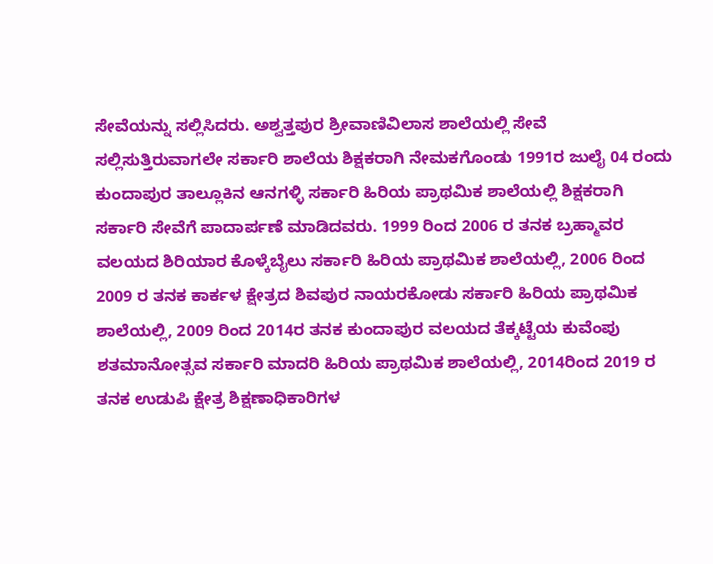ಸೇವೆಯನ್ನು ಸಲ್ಲಿಸಿದರು. ಅಶ್ವತ್ತಪುರ ಶ್ರೀವಾಣಿವಿಲಾಸ ಶಾಲೆಯಲ್ಲಿ ಸೇವೆ ಸಲ್ಲಿಸುತ್ತಿರುವಾಗಲೇ ಸರ್ಕಾರಿ ಶಾಲೆಯ ಶಿಕ್ಷಕರಾಗಿ ನೇಮಕಗೊಂಡು 1991ರ ಜುಲೈ 04 ರಂದು ಕುಂದಾಪುರ ತಾಲ್ಲೂಕಿನ ಆನಗಳ್ಳಿ ಸರ್ಕಾರಿ ಹಿರಿಯ ಪ್ರಾಥಮಿಕ ಶಾಲೆಯಲ್ಲಿ ಶಿಕ್ಷಕರಾಗಿ ಸರ್ಕಾರಿ ಸೇವೆಗೆ ಪಾದಾರ್ಪಣೆ ಮಾಡಿದವರು. 1999 ರಿಂದ 2006 ರ ತನಕ ಬ್ರಹ್ಮಾವರ ವಲಯದ ಶಿರಿಯಾರ ಕೊಳ್ಕೆಬೈಲು ಸರ್ಕಾರಿ ಹಿರಿಯ ಪ್ರಾಥಮಿಕ ಶಾಲೆಯಲ್ಲಿ, 2006 ರಿಂದ 2009 ರ ತನಕ ಕಾರ್ಕಳ ಕ್ಷೇತ್ರದ ಶಿವಪುರ ನಾಯರಕೋಡು ಸರ್ಕಾರಿ ಹಿರಿಯ ಪ್ರಾಥಮಿಕ ಶಾಲೆಯಲ್ಲಿ, 2009 ರಿಂದ 2014ರ ತನಕ ಕುಂದಾಪುರ ವಲಯದ ತೆಕ್ಕಟ್ಟೆಯ ಕುವೆಂಪು ಶತಮಾನೋತ್ಸವ ಸರ್ಕಾರಿ ಮಾದರಿ ಹಿರಿಯ ಪ್ರಾಥಮಿಕ ಶಾಲೆಯಲ್ಲಿ, 2014ರಿಂದ 2019 ರ ತನಕ ಉಡುಪಿ ಕ್ಷೇತ್ರ ಶಿಕ್ಷಣಾಧಿಕಾರಿಗಳ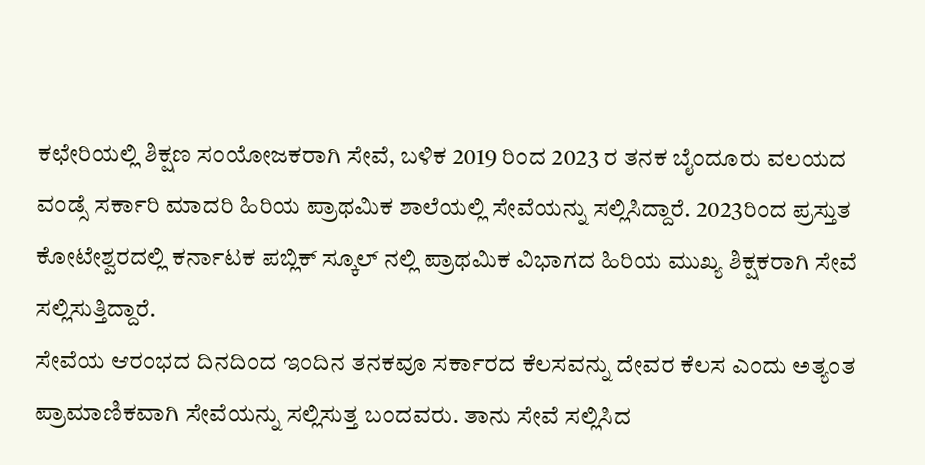ಕಛೇರಿಯಲ್ಲಿ ಶಿಕ್ಷಣ ಸಂಯೋಜಕರಾಗಿ ಸೇವೆ, ಬಳಿಕ 2019 ರಿಂದ 2023 ರ ತನಕ ಬೈಂದೂರು ವಲಯದ ವಂಡ್ಸೆ ಸರ್ಕಾರಿ ಮಾದರಿ ಹಿರಿಯ ಪ್ರಾಥಮಿಕ ಶಾಲೆಯಲ್ಲಿ ಸೇವೆಯನ್ನು ಸಲ್ಲಿಸಿದ್ದಾರೆ. 2023ರಿಂದ ಪ್ರಸ್ತುತ ಕೋಟೇಶ್ವರದಲ್ಲಿ ಕರ್ನಾಟಕ ಪಬ್ಲಿಕ್ ಸ್ಕೂಲ್ ನಲ್ಲಿ ಪ್ರಾಥಮಿಕ ವಿಭಾಗದ ಹಿರಿಯ ಮುಖ್ಯ ಶಿಕ್ಷಕರಾಗಿ ಸೇವೆ ಸಲ್ಲಿಸುತ್ತಿದ್ದಾರೆ.
ಸೇವೆಯ ಆರಂಭದ ದಿನದಿಂದ ಇಂದಿನ ತನಕವೂ ಸರ್ಕಾರದ ಕೆಲಸವನ್ನು ದೇವರ ಕೆಲಸ ಎಂದು ಅತ್ಯಂತ ಪ್ರಾಮಾಣಿಕವಾಗಿ ಸೇವೆಯನ್ನು ಸಲ್ಲಿಸುತ್ತ ಬಂದವರು. ತಾನು ಸೇವೆ ಸಲ್ಲಿಸಿದ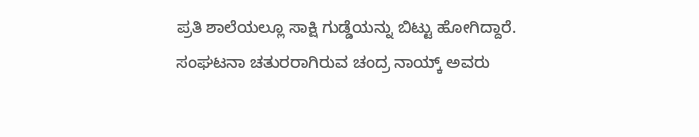ಪ್ರತಿ ಶಾಲೆಯಲ್ಲೂ ಸಾಕ್ಷಿ ಗುಡ್ಡೆಯನ್ನು ಬಿಟ್ಟು ಹೋಗಿದ್ದಾರೆ. ಸಂಘಟನಾ ಚತುರರಾಗಿರುವ ಚಂದ್ರ ನಾಯ್ಕ್ ಅವರು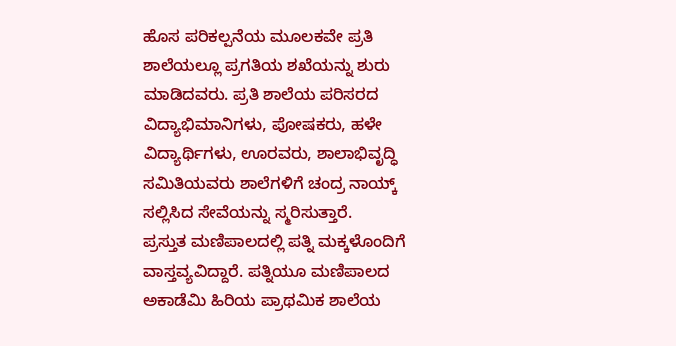ಹೊಸ ಪರಿಕಲ್ಪನೆಯ ಮೂಲಕವೇ ಪ್ರತಿ ಶಾಲೆಯಲ್ಲೂ ಪ್ರಗತಿಯ ಶಖೆಯನ್ನು ಶುರು ಮಾಡಿದವರು. ಪ್ರತಿ ಶಾಲೆಯ ಪರಿಸರದ ವಿದ್ಯಾಭಿಮಾನಿಗಳು, ಪೋಷಕರು, ಹಳೇ ವಿದ್ಯಾರ್ಥಿಗಳು, ಊರವರು, ಶಾಲಾಭಿವೃದ್ಧಿ ಸಮಿತಿಯವರು ಶಾಲೆಗಳಿಗೆ ಚಂದ್ರ ನಾಯ್ಕ್ ಸಲ್ಲಿಸಿದ ಸೇವೆಯನ್ನು ಸ್ಮರಿಸುತ್ತಾರೆ.
ಪ್ರಸ್ತುತ ಮಣಿಪಾಲದಲ್ಲಿ ಪತ್ನಿ ಮಕ್ಕಳೊಂದಿಗೆ ವಾಸ್ತವ್ಯವಿದ್ದಾರೆ. ಪತ್ನಿಯೂ ಮಣಿಪಾಲದ ಅಕಾಡೆಮಿ ಹಿರಿಯ ಪ್ರಾಥಮಿಕ ಶಾಲೆಯ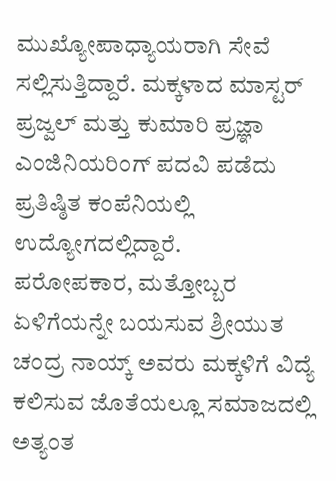ಮುಖ್ಯೋಪಾಧ್ಯಾಯರಾಗಿ ಸೇವೆ ಸಲ್ಲಿಸುತ್ತಿದ್ದಾರೆ. ಮಕ್ಕಳಾದ ಮಾಸ್ಟರ್ ಪ್ರಜ್ವಲ್ ಮತ್ತು ಕುಮಾರಿ ಪ್ರಜ್ಞಾ ಎಂಜಿನಿಯರಿಂಗ್ ಪದವಿ ಪಡೆದು ಪ್ರತಿಷ್ಠಿತ ಕಂಪೆನಿಯಲ್ಲಿ ಉದ್ಯೋಗದಲ್ಲಿದ್ದಾರೆ.
ಪರೋಪಕಾರ, ಮತ್ತೋಬ್ಬರ ಏಳಿಗೆಯನ್ನೇ ಬಯಸುವ ಶ್ರೀಯುತ ಚಂದ್ರ ನಾಯ್ಕ್ ಅವರು ಮಕ್ಕಳಿಗೆ ವಿದ್ಯೆ ಕಲಿಸುವ ಜೊತೆಯಲ್ಲೂ ಸಮಾಜದಲ್ಲಿ ಅತ್ಯಂತ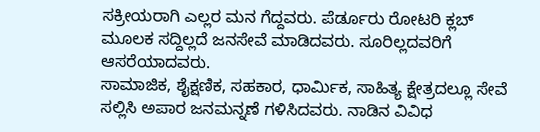ಸಕ್ರೀಯರಾಗಿ ಎಲ್ಲರ ಮನ ಗೆದ್ದವರು. ಪೆರ್ಡೂರು ರೋಟರಿ ಕ್ಲಬ್ ಮೂಲಕ ಸದ್ದಿಲ್ಲದೆ ಜನಸೇವೆ ಮಾಡಿದವರು. ಸೂರಿಲ್ಲದವರಿಗೆ ಆಸರೆಯಾದವರು.
ಸಾಮಾಜಿಕ, ಶೈಕ್ಷಣಿಕ, ಸಹಕಾರ, ಧಾರ್ಮಿಕ, ಸಾಹಿತ್ಯ ಕ್ಷೇತ್ರದಲ್ಲೂ ಸೇವೆ ಸಲ್ಲಿಸಿ ಅಪಾರ ಜನಮನ್ನಣೆ ಗಳಿಸಿದವರು. ನಾಡಿನ ವಿವಿಧ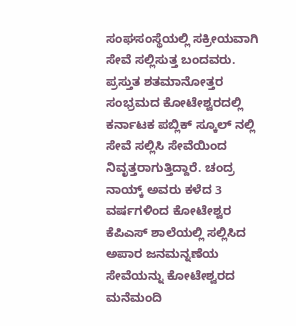ಸಂಘಸಂಸ್ಥೆಯಲ್ಲಿ ಸಕ್ರೀಯವಾಗಿ ಸೇವೆ ಸಲ್ಲಿಸುತ್ತ ಬಂದವರು. ಪ್ರಸ್ತುತ ಶತಮಾನೋತ್ತರ ಸಂಭ್ರಮದ ಕೋಟೇಶ್ವರದಲ್ಲಿ ಕರ್ನಾಟಕ ಪಬ್ಲಿಕ್ ಸ್ಕೂಲ್ ನಲ್ಲಿ ಸೇವೆ ಸಲ್ಲಿಸಿ ಸೇವೆಯಿಂದ ನಿವೃತ್ತರಾಗುತ್ತಿದ್ದಾರೆ. ಚಂದ್ರ ನಾಯ್ಕ್ ಅವರು ಕಳೆದ 3 ವರ್ಷಗಳಿಂದ ಕೋಟೇಶ್ವರ ಕೆಪಿಎಸ್ ಶಾಲೆಯಲ್ಲಿ ಸಲ್ಲಿಸಿದ ಅಪಾರ ಜನಮನ್ನಣೆಯ ಸೇವೆಯನ್ನು ಕೋಟೇಶ್ವರದ ಮನೆಮಂದಿ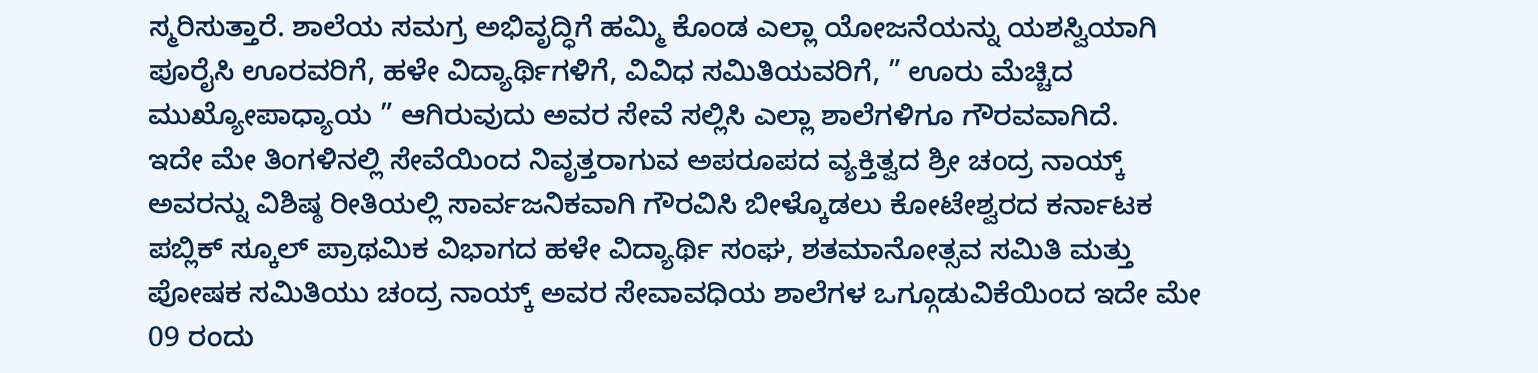ಸ್ಮರಿಸುತ್ತಾರೆ. ಶಾಲೆಯ ಸಮಗ್ರ ಅಭಿವೃದ್ಧಿಗೆ ಹಮ್ಮಿ ಕೊಂಡ ಎಲ್ಲಾ ಯೋಜನೆಯನ್ನು ಯಶಸ್ವಿಯಾಗಿ ಪೂರೈಸಿ ಊರವರಿಗೆ, ಹಳೇ ವಿದ್ಯಾರ್ಥಿಗಳಿಗೆ, ವಿವಿಧ ಸಮಿತಿಯವರಿಗೆ, ” ಊರು ಮೆಚ್ಚಿದ ಮುಖ್ಯೋಪಾಧ್ಯಾಯ ” ಆಗಿರುವುದು ಅವರ ಸೇವೆ ಸಲ್ಲಿಸಿ ಎಲ್ಲಾ ಶಾಲೆಗಳಿಗೂ ಗೌರವವಾಗಿದೆ.
ಇದೇ ಮೇ ತಿಂಗಳಿನಲ್ಲಿ ಸೇವೆಯಿಂದ ನಿವೃತ್ತರಾಗುವ ಅಪರೂಪದ ವ್ಯಕ್ತಿತ್ವದ ಶ್ರೀ ಚಂದ್ರ ನಾಯ್ಕ್ ಅವರನ್ನು ವಿಶಿಷ್ಠ ರೀತಿಯಲ್ಲಿ ಸಾರ್ವಜನಿಕವಾಗಿ ಗೌರವಿಸಿ ಬೀಳ್ಕೊಡಲು ಕೋಟೇಶ್ವರದ ಕರ್ನಾಟಕ ಪಬ್ಲಿಕ್ ಸ್ಕೂಲ್ ಪ್ರಾಥಮಿಕ ವಿಭಾಗದ ಹಳೇ ವಿದ್ಯಾರ್ಥಿ ಸಂಘ, ಶತಮಾನೋತ್ಸವ ಸಮಿತಿ ಮತ್ತು ಪೋಷಕ ಸಮಿತಿಯು ಚಂದ್ರ ನಾಯ್ಕ್ ಅವರ ಸೇವಾವಧಿಯ ಶಾಲೆಗಳ ಒಗ್ಗೂಡುವಿಕೆಯಿಂದ ಇದೇ ಮೇ 09 ರಂದು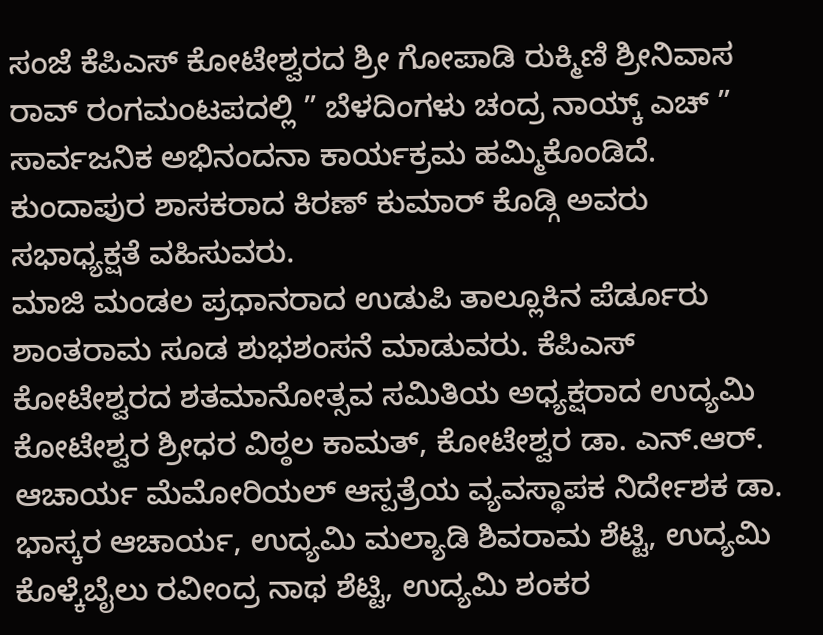ಸಂಜೆ ಕೆಪಿಎಸ್ ಕೋಟೇಶ್ವರದ ಶ್ರೀ ಗೋಪಾಡಿ ರುಕ್ಮಿಣಿ ಶ್ರೀನಿವಾಸ ರಾವ್ ರಂಗಮಂಟಪದಲ್ಲಿ ” ಬೆಳದಿಂಗಳು ಚಂದ್ರ ನಾಯ್ಕ್ ಎಚ್ ” ಸಾರ್ವಜನಿಕ ಅಭಿನಂದನಾ ಕಾರ್ಯಕ್ರಮ ಹಮ್ಮಿಕೊಂಡಿದೆ. ಕುಂದಾಪುರ ಶಾಸಕರಾದ ಕಿರಣ್ ಕುಮಾರ್ ಕೊಡ್ಗಿ ಅವರು ಸಭಾಧ್ಯಕ್ಷತೆ ವಹಿಸುವರು.
ಮಾಜಿ ಮಂಡಲ ಪ್ರಧಾನರಾದ ಉಡುಪಿ ತಾಲ್ಲೂಕಿನ ಪೆರ್ಡೂರು ಶಾಂತರಾಮ ಸೂಡ ಶುಭಶಂಸನೆ ಮಾಡುವರು. ಕೆಪಿಎಸ್ ಕೋಟೇಶ್ವರದ ಶತಮಾನೋತ್ಸವ ಸಮಿತಿಯ ಅಧ್ಯಕ್ಷರಾದ ಉದ್ಯಮಿ ಕೋಟೇಶ್ವರ ಶ್ರೀಧರ ವಿಠ್ಠಲ ಕಾಮತ್, ಕೋಟೇಶ್ವರ ಡಾ. ಎನ್.ಆರ್. ಆಚಾರ್ಯ ಮೆಮೋರಿಯಲ್ ಆಸ್ಪತ್ರೆಯ ವ್ಯವಸ್ಥಾಪಕ ನಿರ್ದೇಶಕ ಡಾ. ಭಾಸ್ಕರ ಆಚಾರ್ಯ, ಉದ್ಯಮಿ ಮಲ್ಯಾಡಿ ಶಿವರಾಮ ಶೆಟ್ಟಿ, ಉದ್ಯಮಿ ಕೊಳ್ಕೆಬೈಲು ರವೀಂದ್ರ ನಾಥ ಶೆಟ್ಟಿ, ಉದ್ಯಮಿ ಶಂಕರ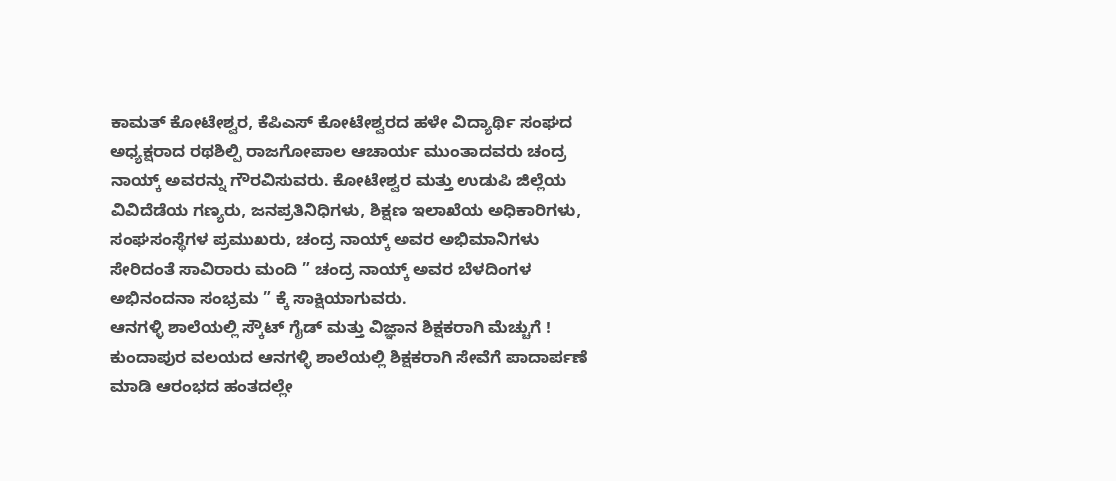ಕಾಮತ್ ಕೋಟೇಶ್ವರ, ಕೆಪಿಎಸ್ ಕೋಟೇಶ್ವರದ ಹಳೇ ವಿದ್ಯಾರ್ಥಿ ಸಂಘದ ಅಧ್ಯಕ್ಷರಾದ ರಥಶಿಲ್ಪಿ ರಾಜಗೋಪಾಲ ಆಚಾರ್ಯ ಮುಂತಾದವರು ಚಂದ್ರ ನಾಯ್ಕ್ ಅವರನ್ನು ಗೌರವಿಸುವರು. ಕೋಟೇಶ್ವರ ಮತ್ತು ಉಡುಪಿ ಜಿಲ್ಲೆಯ ವಿವಿದೆಡೆಯ ಗಣ್ಯರು, ಜನಪ್ರತಿನಿಧಿಗಳು, ಶಿಕ್ಷಣ ಇಲಾಖೆಯ ಅಧಿಕಾರಿಗಳು, ಸಂಘಸಂಸ್ಥೆಗಳ ಪ್ರಮುಖರು, ಚಂದ್ರ ನಾಯ್ಕ್ ಅವರ ಅಭಿಮಾನಿಗಳು ಸೇರಿದಂತೆ ಸಾವಿರಾರು ಮಂದಿ ” ಚಂದ್ರ ನಾಯ್ಕ್ ಅವರ ಬೆಳದಿಂಗಳ ಅಭಿನಂದನಾ ಸಂಭ್ರಮ ” ಕ್ಕೆ ಸಾಕ್ಷಿಯಾಗುವರು.
ಆನಗಳ್ಳಿ ಶಾಲೆಯಲ್ಲಿ ಸ್ಕೌಟ್ ಗೈಡ್ ಮತ್ತು ವಿಜ್ಞಾನ ಶಿಕ್ಷಕರಾಗಿ ಮೆಚ್ಚುಗೆ !
ಕುಂದಾಪುರ ವಲಯದ ಆನಗಳ್ಳಿ ಶಾಲೆಯಲ್ಲಿ ಶಿಕ್ಷಕರಾಗಿ ಸೇವೆಗೆ ಪಾದಾರ್ಪಣೆ ಮಾಡಿ ಆರಂಭದ ಹಂತದಲ್ಲೇ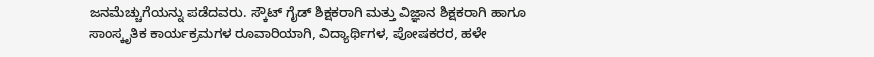ಜನಮೆಚ್ಚುಗೆಯನ್ನು ಪಡೆದವರು. ಸ್ಕೌಟ್ ಗೈಡ್ ಶಿಕ್ಷಕರಾಗಿ ಮತ್ತು ವಿಜ್ಞಾನ ಶಿಕ್ಷಕರಾಗಿ ಹಾಗೂ ಸಾಂಸ್ಕೃತಿಕ ಕಾರ್ಯಕ್ರಮಗಳ ರೂವಾರಿಯಾಗಿ, ವಿದ್ಯಾರ್ಥಿಗಳ, ಪೋಷಕರರ, ಹಳೇ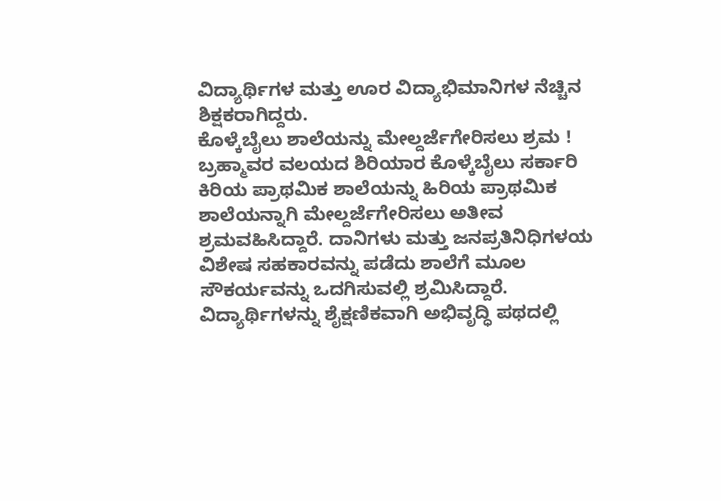ವಿದ್ಯಾರ್ಥಿಗಳ ಮತ್ತು ಊರ ವಿದ್ಯಾಭಿಮಾನಿಗಳ ನೆಚ್ಚಿನ ಶಿಕ್ಷಕರಾಗಿದ್ದರು.
ಕೊಳ್ಕೆಬೈಲು ಶಾಲೆಯನ್ನು ಮೇಲ್ದರ್ಜೆಗೇರಿಸಲು ಶ್ರಮ !
ಬ್ರಹ್ಮಾವರ ವಲಯದ ಶಿರಿಯಾರ ಕೊಳ್ಕೆಬೈಲು ಸರ್ಕಾರಿ ಕಿರಿಯ ಪ್ರಾಥಮಿಕ ಶಾಲೆಯನ್ನು ಹಿರಿಯ ಪ್ರಾಥಮಿಕ ಶಾಲೆಯನ್ನಾಗಿ ಮೇಲ್ದರ್ಜೆಗೇರಿಸಲು ಅತೀವ ಶ್ರಮವಹಿಸಿದ್ದಾರೆ. ದಾನಿಗಳು ಮತ್ತು ಜನಪ್ರತಿನಿಧಿಗಳಯ ವಿಶೇಷ ಸಹಕಾರವನ್ನು ಪಡೆದು ಶಾಲೆಗೆ ಮೂಲ ಸೌಕರ್ಯವನ್ನು ಒದಗಿಸುವಲ್ಲಿ ಶ್ರಮಿಸಿದ್ದಾರೆ. ವಿದ್ಯಾರ್ಥಿಗಳನ್ನು ಶೈಕ್ಷಣಿಕವಾಗಿ ಅಭಿವೃದ್ಧಿ ಪಥದಲ್ಲಿ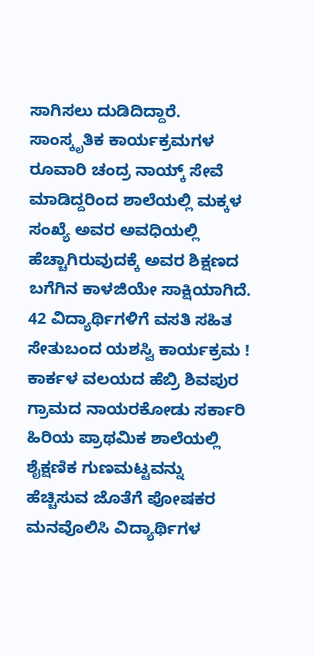ಸಾಗಿಸಲು ದುಡಿದಿದ್ದಾರೆ. ಸಾಂಸ್ಕೃತಿಕ ಕಾರ್ಯಕ್ರಮಗಳ ರೂವಾರಿ ಚಂದ್ರ ನಾಯ್ಕ್ ಸೇವೆ ಮಾಡಿದ್ದರಿಂದ ಶಾಲೆಯಲ್ಲಿ ಮಕ್ಕಳ ಸಂಖ್ಯೆ ಅವರ ಅವಧಿಯಲ್ಲಿ ಹೆಚ್ಚಾಗಿರುವುದಕ್ಕೆ ಅವರ ಶಿಕ್ಷಣದ ಬಗೆಗಿನ ಕಾಳಜಿಯೇ ಸಾಕ್ಷಿಯಾಗಿದೆ.
42 ವಿದ್ಯಾರ್ಥಿಗಳಿಗೆ ವಸತಿ ಸಹಿತ ಸೇತುಬಂದ ಯಶಸ್ವಿ ಕಾರ್ಯಕ್ರಮ !
ಕಾರ್ಕಳ ವಲಯದ ಹೆಬ್ರಿ ಶಿವಪುರ ಗ್ರಾಮದ ನಾಯರಕೋಡು ಸರ್ಕಾರಿ ಹಿರಿಯ ಪ್ರಾಥಮಿಕ ಶಾಲೆಯಲ್ಲಿ ಶೈಕ್ಷಣಿಕ ಗುಣಮಟ್ಟವನ್ನು ಹೆಚ್ಚಿಸುವ ಜೊತೆಗೆ ಪೋಷಕರ ಮನವೊಲಿಸಿ ವಿದ್ಯಾರ್ಥಿಗಳ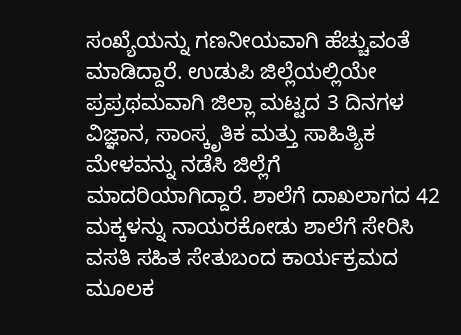ಸಂಖ್ಯೆಯನ್ನು ಗಣನೀಯವಾಗಿ ಹೆಚ್ಚುವಂತೆ ಮಾಡಿದ್ದಾರೆ. ಉಡುಪಿ ಜಿಲ್ಲೆಯಲ್ಲಿಯೇ ಪ್ರಪ್ರಥಮವಾಗಿ ಜಿಲ್ಲಾ ಮಟ್ಟದ 3 ದಿನಗಳ ವಿಜ್ಞಾನ, ಸಾಂಸ್ಕೃತಿಕ ಮತ್ತು ಸಾಹಿತ್ಯಿಕ ಮೇಳವನ್ನು ನಡೆಸಿ ಜಿಲ್ಲೆಗೆ ಮಾದರಿಯಾಗಿದ್ದಾರೆ. ಶಾಲೆಗೆ ದಾಖಲಾಗದ 42 ಮಕ್ಕಳನ್ನು ನಾಯರಕೋಡು ಶಾಲೆಗೆ ಸೇರಿಸಿ ವಸತಿ ಸಹಿತ ಸೇತುಬಂದ ಕಾರ್ಯಕ್ರಮದ ಮೂಲಕ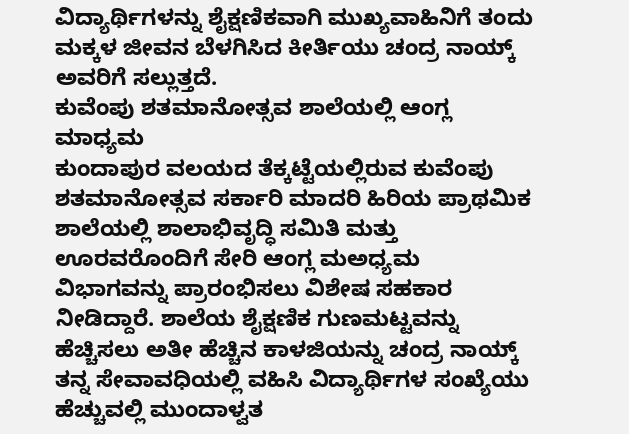ವಿದ್ಯಾರ್ಥಿಗಳನ್ನು ಶೈಕ್ಷಣಿಕವಾಗಿ ಮುಖ್ಯವಾಹಿನಿಗೆ ತಂದು ಮಕ್ಕಳ ಜೀವನ ಬೆಳಗಿಸಿದ ಕೀರ್ತಿಯು ಚಂದ್ರ ನಾಯ್ಕ್ ಅವರಿಗೆ ಸಲ್ಲುತ್ತದೆ.
ಕುವೆಂಪು ಶತಮಾನೋತ್ಸವ ಶಾಲೆಯಲ್ಲಿ ಆಂಗ್ಲ ಮಾಧ್ಯಮ
ಕುಂದಾಪುರ ವಲಯದ ತೆಕ್ಕಟ್ಟೆಯಲ್ಲಿರುವ ಕುವೆಂಪು ಶತಮಾನೋತ್ಸವ ಸರ್ಕಾರಿ ಮಾದರಿ ಹಿರಿಯ ಪ್ರಾಥಮಿಕ ಶಾಲೆಯಲ್ಲಿ ಶಾಲಾಭಿವೃದ್ಧಿ ಸಮಿತಿ ಮತ್ತು ಊರವರೊಂದಿಗೆ ಸೇರಿ ಆಂಗ್ಲ ಮಅಧ್ಯಮ ವಿಭಾಗವನ್ನು ಪ್ರಾರಂಭಿಸಲು ವಿಶೇಷ ಸಹಕಾರ ನೀಡಿದ್ದಾರೆ. ಶಾಲೆಯ ಶೈಕ್ಷಣಿಕ ಗುಣಮಟ್ಟವನ್ನು ಹೆಚ್ಚಿಸಲು ಅತೀ ಹೆಚ್ಚಿನ ಕಾಳಜಿಯನ್ನು ಚಂದ್ರ ನಾಯ್ಕ್ ತನ್ನ ಸೇವಾವಧಿಯಲ್ಲಿ ವಹಿಸಿ ವಿದ್ಯಾರ್ಥಿಗಳ ಸಂಖ್ಯೆಯು ಹೆಚ್ಚುವಲ್ಲಿ ಮುಂದಾಳ್ವತ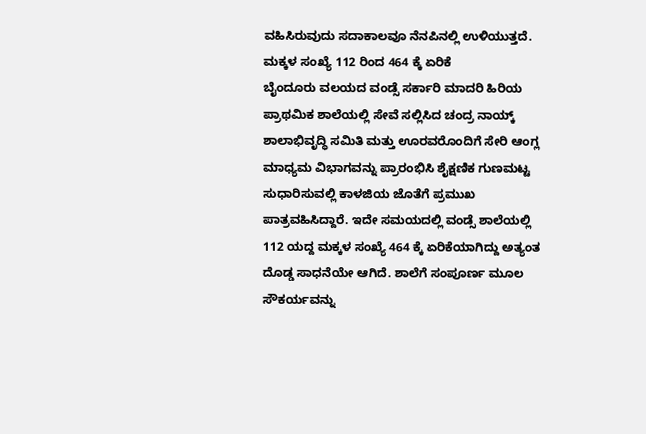ವಹಿಸಿರುವುದು ಸದಾಕಾಲವೂ ನೆನಪಿನಲ್ಲಿ ಉಳಿಯುತ್ತದೆ.
ಮಕ್ಕಳ ಸಂಖ್ಯೆ 112 ರಿಂದ 464 ಕ್ಕೆ ಏರಿಕೆ
ಬೈಂದೂರು ವಲಯದ ವಂಡ್ಸೆ ಸರ್ಕಾರಿ ಮಾದರಿ ಹಿರಿಯ ಪ್ರಾಥಮಿಕ ಶಾಲೆಯಲ್ಲಿ ಸೇವೆ ಸಲ್ಲಿಸಿದ ಚಂದ್ರ ನಾಯ್ಕ್ ಶಾಲಾಭಿವೃದ್ಧಿ ಸಮಿತಿ ಮತ್ತು ಊರವರೊಂದಿಗೆ ಸೇರಿ ಆಂಗ್ಲ ಮಾಧ್ಯಮ ವಿಭಾಗವನ್ನು ಪ್ರಾರಂಭಿಸಿ ಶೈಕ್ಷಣಿಕ ಗುಣಮಟ್ಟ ಸುಧಾರಿಸುವಲ್ಲಿ ಕಾಳಜಿಯ ಜೊತೆಗೆ ಪ್ರಮುಖ ಪಾತ್ರವಹಿಸಿದ್ದಾರೆ. ಇದೇ ಸಮಯದಲ್ಲಿ ವಂಡ್ಸೆ ಶಾಲೆಯಲ್ಲಿ 112 ಯದ್ದ ಮಕ್ಕಳ ಸಂಖ್ಯೆ 464 ಕ್ಕೆ ಏರಿಕೆಯಾಗಿದ್ದು ಅತ್ಯಂತ ದೊಡ್ಡ ಸಾಧನೆಯೇ ಆಗಿದೆ. ಶಾಲೆಗೆ ಸಂಪೂರ್ಣ ಮೂಲ ಸೌಕರ್ಯವನ್ನು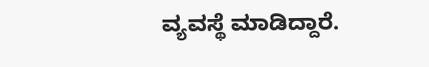ವ್ಯವಸ್ಥೆ ಮಾಡಿದ್ದಾರೆ.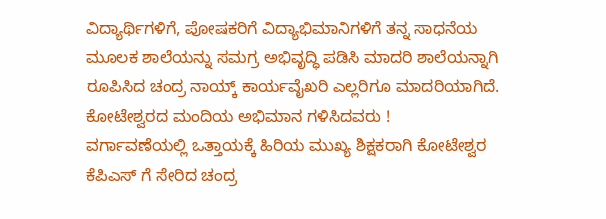ವಿದ್ಯಾರ್ಥಿಗಳಿಗೆ, ಪೋಷಕರಿಗೆ ವಿದ್ಯಾಭಿಮಾನಿಗಳಿಗೆ ತನ್ನ ಸಾಧನೆಯ ಮೂಲಕ ಶಾಲೆಯನ್ನು ಸಮಗ್ರ ಅಭಿವೃದ್ಧಿ ಪಡಿಸಿ ಮಾದರಿ ಶಾಲೆಯನ್ನಾಗಿ ರೂಪಿಸಿದ ಚಂದ್ರ ನಾಯ್ಕ್ ಕಾರ್ಯವೈಖರಿ ಎಲ್ಲರಿಗೂ ಮಾದರಿಯಾಗಿದೆ.
ಕೋಟೇಶ್ವರದ ಮಂದಿಯ ಅಭಿಮಾನ ಗಳಿಸಿದವರು !
ವರ್ಗಾವಣೆಯಲ್ಲಿ ಒತ್ತಾಯಕ್ಕೆ ಹಿರಿಯ ಮುಖ್ಯ ಶಿಕ್ಷಕರಾಗಿ ಕೋಟೇಶ್ವರ ಕೆಪಿಎಸ್ ಗೆ ಸೇರಿದ ಚಂದ್ರ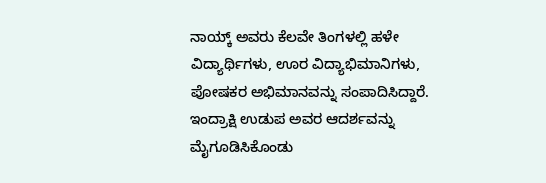ನಾಯ್ಕ್ ಅವರು ಕೆಲವೇ ತಿಂಗಳಲ್ಲಿ ಹಳೇ ವಿದ್ಯಾರ್ಥಿಗಳು, ಊರ ವಿದ್ಯಾಭಿಮಾನಿಗಳು, ಪೋಷಕರ ಅಭಿಮಾನವನ್ನು ಸಂಪಾದಿಸಿದ್ದಾರೆ. ಇಂದ್ರಾಕ್ಷಿ ಉಡುಪ ಅವರ ಆದರ್ಶವನ್ನು ಮೈಗೂಡಿಸಿಕೊಂಡು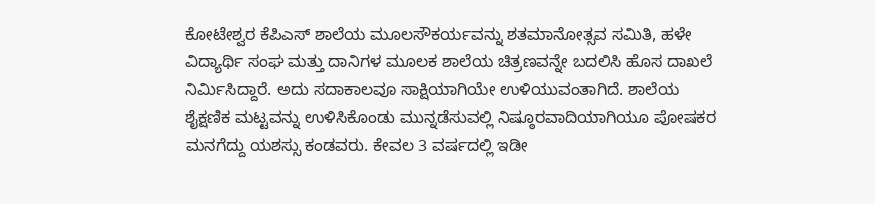ಕೋಟೇಶ್ವರ ಕೆಪಿಎಸ್ ಶಾಲೆಯ ಮೂಲಸೌಕರ್ಯವನ್ನು ಶತಮಾನೋತ್ಸವ ಸಮಿತಿ, ಹಳೇ ವಿದ್ಯಾರ್ಥಿ ಸಂಘ ಮತ್ತು ದಾನಿಗಳ ಮೂಲಕ ಶಾಲೆಯ ಚಿತ್ರಣವನ್ನೇ ಬದಲಿಸಿ ಹೊಸ ದಾಖಲೆ ನಿರ್ಮಿಸಿದ್ದಾರೆ. ಅದು ಸದಾಕಾಲವೂ ಸಾಕ್ಷಿಯಾಗಿಯೇ ಉಳಿಯುವಂತಾಗಿದೆ. ಶಾಲೆಯ ಶೈಕ್ಷಣಿಕ ಮಟ್ಟವನ್ನು ಉಳಿಸಿಕೊಂಡು ಮುನ್ನಡೆಸುವಲ್ಲಿ ನಿಷ್ಠೂರವಾದಿಯಾಗಿಯೂ ಪೋಷಕರ ಮನಗೆದ್ದು ಯಶಸ್ಸು ಕಂಡವರು. ಕೇವಲ 3 ವರ್ಷದಲ್ಲಿ ಇಡೀ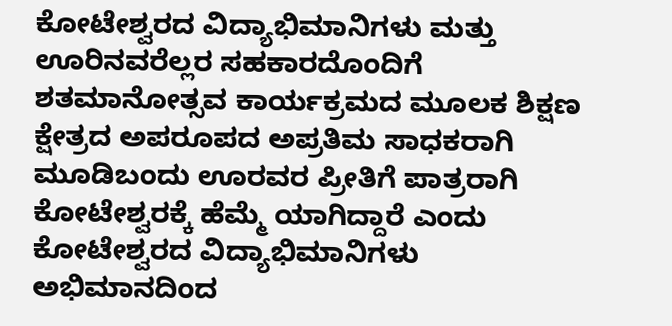ಕೋಟೇಶ್ವರದ ವಿದ್ಯಾಭಿಮಾನಿಗಳು ಮತ್ತು ಊರಿನವರೆಲ್ಲರ ಸಹಕಾರದೊಂದಿಗೆ ಶತಮಾನೋತ್ಸವ ಕಾರ್ಯಕ್ರಮದ ಮೂಲಕ ಶಿಕ್ಷಣ ಕ್ಷೇತ್ರದ ಅಪರೂಪದ ಅಪ್ರತಿಮ ಸಾಧಕರಾಗಿ ಮೂಡಿಬಂದು ಊರವರ ಪ್ರೀತಿಗೆ ಪಾತ್ರರಾಗಿ ಕೋಟೇಶ್ವರಕ್ಕೆ ಹೆಮ್ಮೆ ಯಾಗಿದ್ದಾರೆ ಎಂದು ಕೋಟೇಶ್ವರದ ವಿದ್ಯಾಭಿಮಾನಿಗಳು ಅಭಿಮಾನದಿಂದ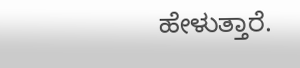ಹೇಳುತ್ತಾರೆ.